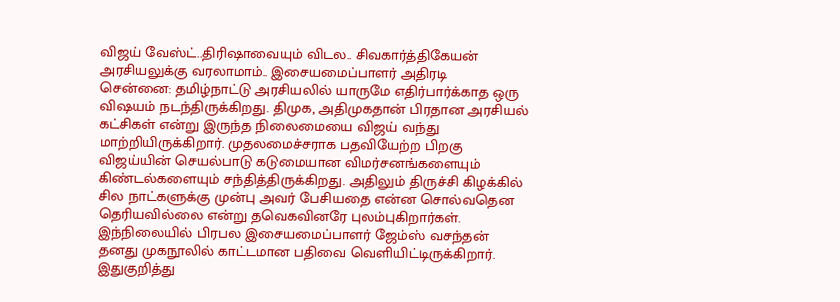விஜய் வேஸ்ட்..திரிஷாவையும் விடல.. சிவகார்த்திகேயன் அரசியலுக்கு வரலாமாம்.. இசையமைப்பாளர் அதிரடி
சென்னை: தமிழ்நாட்டு அரசியலில் யாருமே எதிர்பார்க்காத ஒரு விஷயம் நடந்திருக்கிறது. திமுக, அதிமுகதான் பிரதான அரசியல் கட்சிகள் என்று இருந்த நிலைமையை விஜய் வந்து மாற்றியிருக்கிறார். முதலமைச்சராக பதவியேற்ற பிறகு விஜய்யின் செயல்பாடு கடுமையான விமர்சனங்களையும் கிண்டல்களையும் சந்தித்திருக்கிறது. அதிலும் திருச்சி கிழக்கில் சில நாட்களுக்கு முன்பு அவர் பேசியதை என்ன சொல்வதென தெரியவில்லை என்று தவெகவினரே புலம்புகிறார்கள். இந்நிலையில் பிரபல இசையமைப்பாளர் ஜேம்ஸ் வசந்தன் தனது முகநூலில் காட்டமான பதிவை வெளியிட்டிருக்கிறார்.
இதுகுறித்து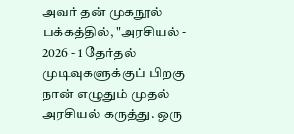அவர் தன் முகநூல் பக்கத்தில், "அரசியல் - 2026 - 1 தேர்தல் முடிவுகளுக்குப் பிறகு நான் எழுதும் முதல் அரசியல் கருத்து. ஒரு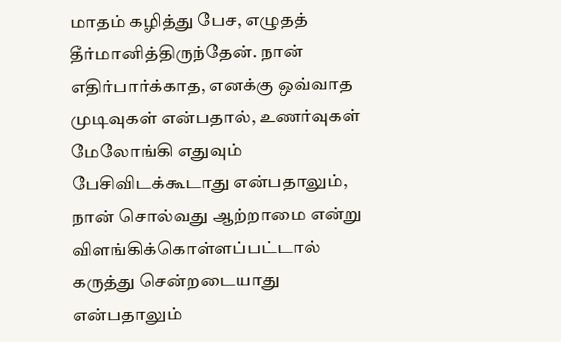மாதம் கழித்து பேச, எழுதத் தீர்மானித்திருந்தேன். நான் எதிர்பார்க்காத, எனக்கு ஒவ்வாத முடிவுகள் என்பதால், உணர்வுகள் மேலோங்கி எதுவும் பேசிவிடக்கூடாது என்பதாலும், நான் சொல்வது ஆற்றாமை என்று விளங்கிக்கொள்ளப்பட்டால் கருத்து சென்றடையாது என்பதாலும்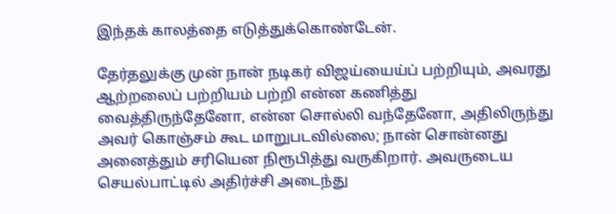இந்தக் காலத்தை எடுத்துக்கொண்டேன்.

தேர்தலுக்கு முன் நான் நடிகர் விஜய்யைய்ப் பற்றியும், அவரது ஆற்றலைப் பற்றியம் பற்றி என்ன கணித்து வைத்திருந்தேனோ, என்ன சொல்லி வந்தேனோ, அதிலிருந்து அவர் கொஞ்சம் கூட மாறுபடவில்லை; நான் சொன்னது அனைத்தும் சரியென நிரூபித்து வருகிறார். அவருடைய செயல்பாட்டில் அதிர்ச்சி அடைந்து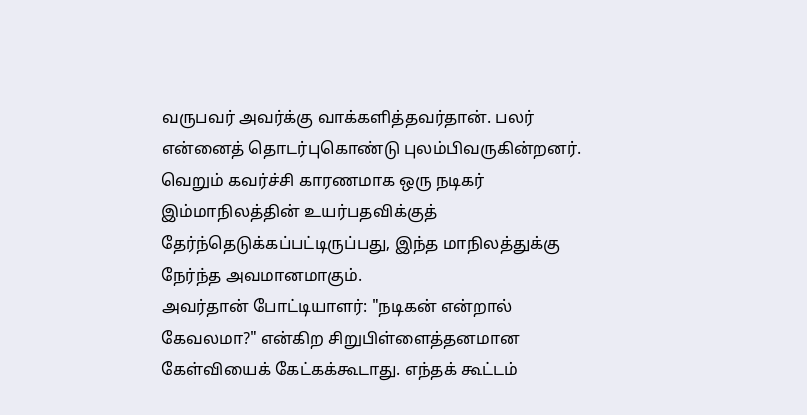வருபவர் அவர்க்கு வாக்களித்தவர்தான். பலர் என்னைத் தொடர்புகொண்டு புலம்பிவருகின்றனர். வெறும் கவர்ச்சி காரணமாக ஒரு நடிகர் இம்மாநிலத்தின் உயர்பதவிக்குத் தேர்ந்தெடுக்கப்பட்டிருப்பது, இந்த மாநிலத்துக்கு நேர்ந்த அவமானமாகும்.
அவர்தான் போட்டியாளர்: "நடிகன் என்றால் கேவலமா?" என்கிற சிறுபிள்ளைத்தனமான கேள்வியைக் கேட்கக்கூடாது. எந்தக் கூட்டம்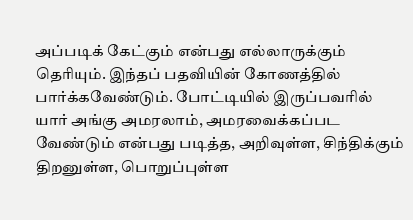அப்படிக் கேட்கும் என்பது எல்லாருக்கும் தெரியும். இந்தப் பதவியின் கோணத்தில் பார்க்கவேண்டும். போட்டியில் இருப்பவரில் யார் அங்கு அமரலாம், அமரவைக்கப்பட வேண்டும் என்பது படித்த, அறிவுள்ள, சிந்திக்கும் திறனுள்ள, பொறுப்புள்ள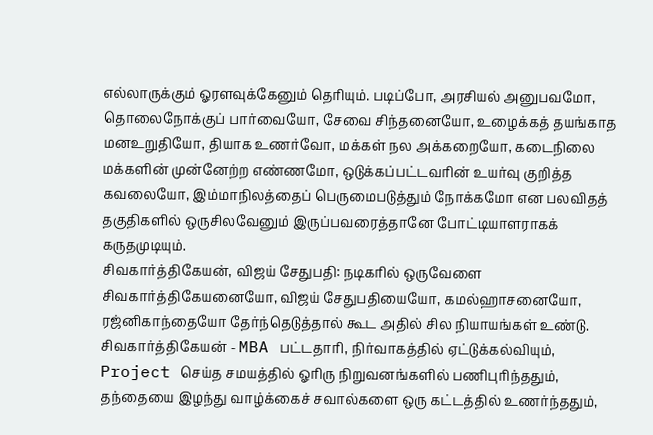எல்லாருக்கும் ஓரளவுக்கேனும் தெரியும். படிப்போ, அரசியல் அனுபவமோ, தொலைநோக்குப் பார்வையோ, சேவை சிந்தனையோ, உழைக்கத் தயங்காத மனஉறுதியோ, தியாக உணர்வோ, மக்கள் நல அக்கறையோ, கடைநிலை மக்களின் முன்னேற்ற எண்ணமோ, ஒடுக்கப்பட்டவரின் உயர்வு குறித்த கவலையோ, இம்மாநிலத்தைப் பெருமைபடுத்தும் நோக்கமோ என பலவிதத் தகுதிகளில் ஒருசிலவேனும் இருப்பவரைத்தானே போட்டியாளராகக் கருதமுடியும்.
சிவகார்த்திகேயன், விஜய் சேதுபதி: நடிகரில் ஒருவேளை சிவகார்த்திகேயனையோ, விஜய் சேதுபதியையோ, கமல்ஹாசனையோ, ரஜ்னிகாந்தையோ தேர்ந்தெடுத்தால் கூட அதில் சில நியாயங்கள் உண்டு. சிவகார்த்திகேயன் - MBA பட்டதாரி, நிர்வாகத்தில் ஏட்டுக்கல்வியும், Project செய்த சமயத்தில் ஓரிரு நிறுவனங்களில் பணிபுரிந்ததும், தந்தையை இழந்து வாழ்க்கைச் சவால்களை ஒரு கட்டத்தில் உணர்ந்ததும்,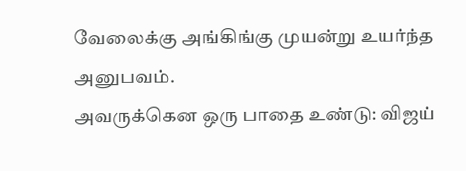வேலைக்கு அங்கிங்கு முயன்று உயர்ந்த அனுபவம்.
அவருக்கென ஒரு பாதை உண்டு: விஜய்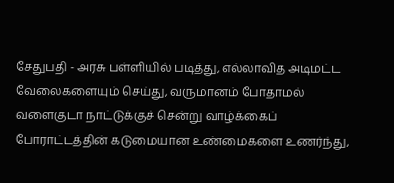சேதுபதி - அரசு பள்ளியில் படித்து, எல்லாவித அடிமட்ட வேலைகளையும் செய்து, வருமானம் போதாமல் வளைகுடா நாட்டுக்குச் சென்று வாழ்க்கைப் போராட்டத்தின் கடுமையான உண்மைகளை உணர்ந்து,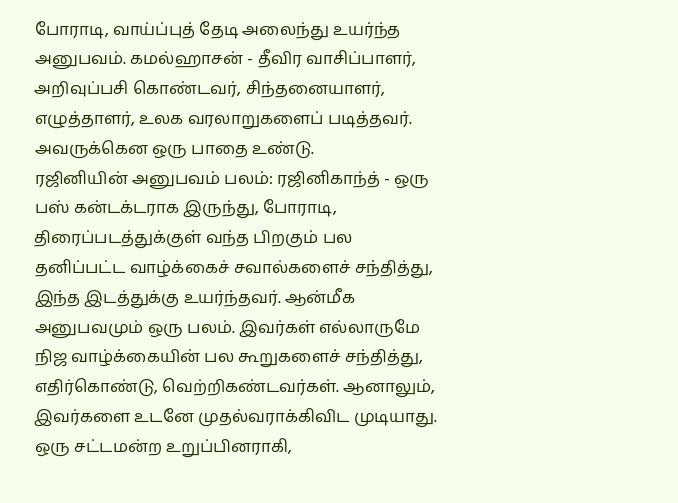போராடி, வாய்ப்புத் தேடி அலைந்து உயர்ந்த அனுபவம். கமல்ஹாசன் - தீவிர வாசிப்பாளர், அறிவுப்பசி கொண்டவர், சிந்தனையாளர், எழுத்தாளர், உலக வரலாறுகளைப் படித்தவர். அவருக்கென ஒரு பாதை உண்டு.
ரஜினியின் அனுபவம் பலம்: ரஜினிகாந்த் - ஒரு பஸ் கன்டக்டராக இருந்து, போராடி, திரைப்படத்துக்குள் வந்த பிறகும் பல தனிப்பட்ட வாழ்க்கைச் சவால்களைச் சந்தித்து, இந்த இடத்துக்கு உயர்ந்தவர். ஆன்மீக அனுபவமும் ஒரு பலம். இவர்கள் எல்லாருமே நிஜ வாழ்க்கையின் பல கூறுகளைச் சந்தித்து, எதிர்கொண்டு, வெற்றிகண்டவர்கள். ஆனாலும், இவர்களை உடனே முதல்வராக்கிவிட முடியாது. ஒரு சட்டமன்ற உறுப்பினராகி,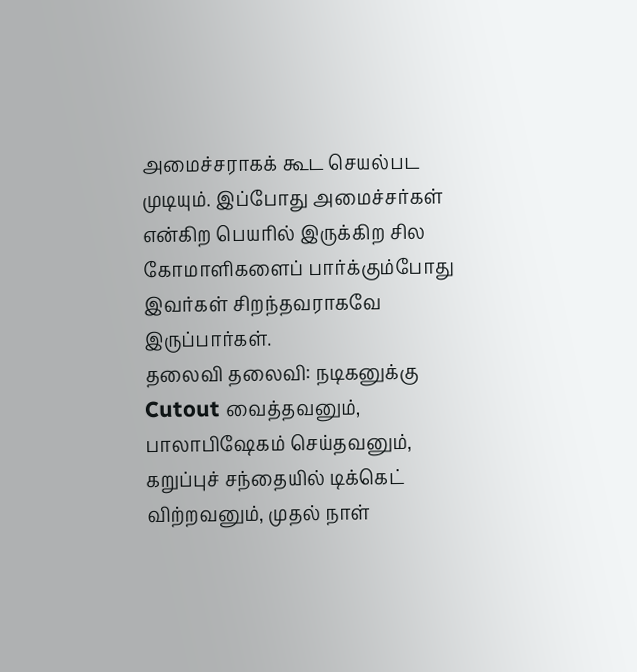அமைச்சராகக் கூட செயல்பட முடியும். இப்போது அமைச்சர்கள் என்கிற பெயரில் இருக்கிற சில கோமாளிகளைப் பார்க்கும்போது இவர்கள் சிறந்தவராகவே இருப்பார்கள்.
தலைவி தலைவி: நடிகனுக்கு Cutout வைத்தவனும், பாலாபிஷேகம் செய்தவனும், கறுப்புச் சந்தையில் டிக்கெட் விற்றவனும், முதல் நாள்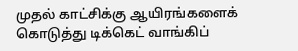முதல் காட்சிக்கு ஆயிரங்களைக் கொடுத்து டிக்கெட் வாங்கிப்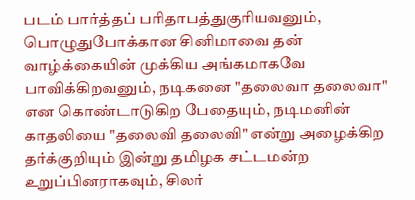படம் பார்த்தப் பரிதாபத்துகுரியவனும், பொழுதுபோக்கான சினிமாவை தன் வாழ்க்கையின் முக்கிய அங்கமாகவே பாவிக்கிறவனும், நடிகனை "தலைவா தலைவா" என கொண்டாடுகிற பேதையும், நடிமனின் காதலியை "தலைவி தலைவி" என்று அழைக்கிற தர்க்குறியும் இன்று தமிழக சட்டமன்ற உறுப்பினராகவும், சிலர்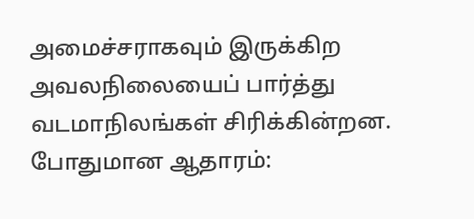அமைச்சராகவும் இருக்கிற அவலநிலையைப் பார்த்து வடமாநிலங்கள் சிரிக்கின்றன.
போதுமான ஆதாரம்: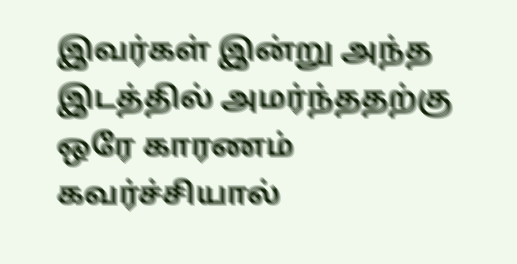இவர்கள் இன்று அந்த இடத்தில் அமர்ந்ததற்கு ஒரே காரணம் கவர்ச்சியால்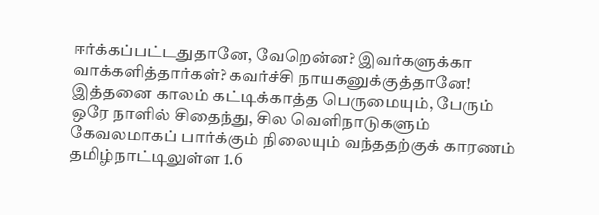ஈர்க்கப்பட்டதுதானே, வேறென்ன? இவர்களுக்கா வாக்களித்தார்கள்? கவர்ச்சி நாயகனுக்குத்தானே! இத்தனை காலம் கட்டிக்காத்த பெருமையும், பேரும் ஒரே நாளில் சிதைந்து, சில வெளிநாடுகளும் கேவலமாகப் பார்க்கும் நிலையும் வந்ததற்குக் காரணம் தமிழ்நாட்டிலுள்ள 1.6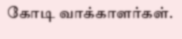கோடி வாக்காளர்கள்.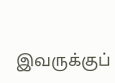இவருக்குப்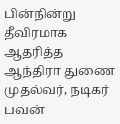பின்நின்று தீவிரமாக ஆதரித்த ஆந்திரா துணை முதல்வர், நடிகர் பவன்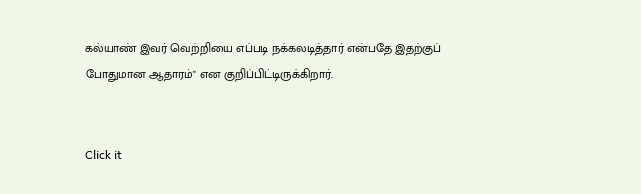கல்யாண் இவர் வெற்றியை எப்படி நக்கலடித்தார் என்பதே இதற்குப் போதுமான ஆதாரம்" என குறிப்பிட்டிருக்கிறார்.


Click it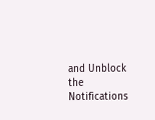and Unblock the Notifications